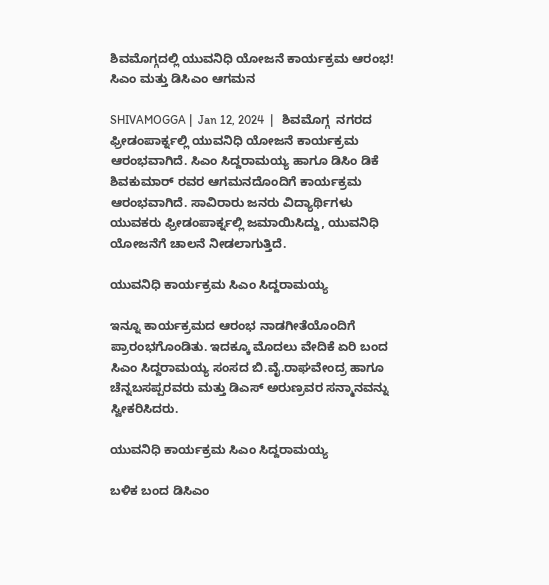ಶಿವಮೊಗ್ಗದಲ್ಲಿ ಯುವನಿಧಿ ಯೋಜನೆ ಕಾರ್ಯಕ್ರಮ ಆರಂಭ! ಸಿಎಂ ಮತ್ತು ಡಿಸಿಎಂ ಆಗಮನ

SHIVAMOGGA |  Jan 12, 2024  |   ಶಿವಮೊಗ್ಗ  ನಗರದ ಫ್ರೀಡಂಪಾರ್ಕ್ನಲ್ಲಿ ಯುವನಿಧಿ ಯೋಜನೆ ಕಾರ್ಯಕ್ರಮ ಆರಂಭವಾಗಿದೆ. ಸಿಎಂ ಸಿದ್ದರಾಮಯ್ಯ ಹಾಗೂ ಡಿಸಿಂ ಡಿಕೆ ಶಿವಕುಮಾರ್ ರವರ ಆಗಮನದೊಂದಿಗೆ ಕಾರ್ಯಕ್ರಮ ಆರಂಭವಾಗಿದೆ. ಸಾವಿರಾರು ಜನರು ವಿದ್ಯಾರ್ಥಿಗಳು ಯುವಕರು ಫ್ರೀಡಂಪಾರ್ಕ್ನಲ್ಲಿ ಜಮಾಯಿಸಿದ್ದು, ಯುವನಿಧಿ ಯೋಜನೆಗೆ ಚಾಲನೆ ನೀಡಲಾಗುತ್ತಿದೆ.

ಯುವನಿಧಿ ಕಾರ್ಯಕ್ರಮ ಸಿಎಂ ಸಿದ್ದರಾಮಯ್ಯ

ಇನ್ನೂ ಕಾರ್ಯಕ್ರಮದ ಆರಂಭ ನಾಡಗೀತೆಯೊಂದಿಗೆ ಪ್ರಾರಂಭಗೊಂಡಿತು. ಇದಕ್ಕೂ ಮೊದಲು ವೇದಿಕೆ ಏರಿ ಬಂದ ಸಿಎಂ ಸಿದ್ದರಾಮಯ್ಯ ಸಂಸದ ಬಿ.ವೈ.ರಾಘವೇಂದ್ರ ಹಾಗೂ ಚೆನ್ನಬಸಪ್ಪರವರು ಮತ್ತು ಡಿಎಸ್ ಅರುಣ್ರವರ ಸನ್ಮಾನವನ್ನು ಸ್ವೀಕರಿಸಿದರು.

ಯುವನಿಧಿ ಕಾರ್ಯಕ್ರಮ ಸಿಎಂ ಸಿದ್ದರಾಮಯ್ಯ

ಬಳಿಕ ಬಂದ ಡಿಸಿಎಂ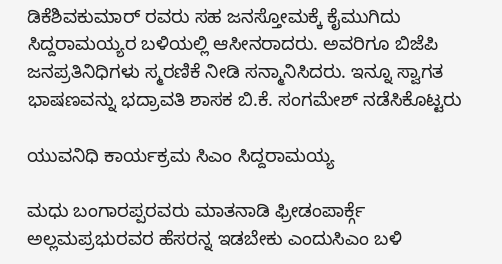ಡಿಕೆಶಿವಕುಮಾರ್ ರವರು ಸಹ ಜನಸ್ತೋಮಕ್ಕೆ ಕೈಮುಗಿದು ಸಿದ್ದರಾಮಯ್ಯರ ಬಳಿಯಲ್ಲಿ ಆಸೀನರಾದರು. ಅವರಿಗೂ ಬಿಜೆಪಿ ಜನಪ್ರತಿನಿಧಿಗಳು ಸ್ಮರಣಿಕೆ ನೀಡಿ ಸನ್ಮಾನಿಸಿದರು. ಇನ್ನೂ ಸ್ವಾಗತ ಭಾಷಣವನ್ನು ಭದ್ರಾವತಿ ಶಾಸಕ ಬಿ.ಕೆ. ಸಂಗಮೇಶ್ ನಡೆಸಿಕೊಟ್ಟರು

ಯುವನಿಧಿ ಕಾರ್ಯಕ್ರಮ ಸಿಎಂ ಸಿದ್ದರಾಮಯ್ಯ

ಮಧು ಬಂಗಾರಪ್ಪರವರು ಮಾತನಾಡಿ ಫ್ರೀಡಂಪಾರ್ಕ್ಗೆ ಅಲ್ಲಮಪ್ರಭುರವರ ಹೆಸರನ್ನ ಇಡಬೇಕು ಎಂದುಸಿಎಂ ಬಳಿ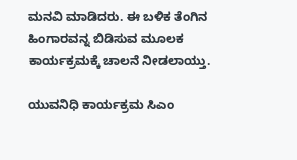ಮನವಿ ಮಾಡಿದರು. ಈ ಬಳಿಕ ತೆಂಗಿನ ಹಿಂಗಾರವನ್ನ ಬಿಡಿಸುವ ಮೂಲಕ ಕಾರ್ಯಕ್ರಮಕ್ಕೆ ಚಾಲನೆ ನೀಡಲಾಯ್ತು.

ಯುವನಿಧಿ ಕಾರ್ಯಕ್ರಮ ಸಿಎಂ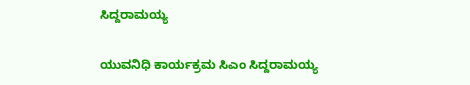ಸಿದ್ದರಾಮಯ್ಯ

ಯುವನಿಧಿ ಕಾರ್ಯಕ್ರಮ ಸಿಎಂ ಸಿದ್ದರಾಮಯ್ಯ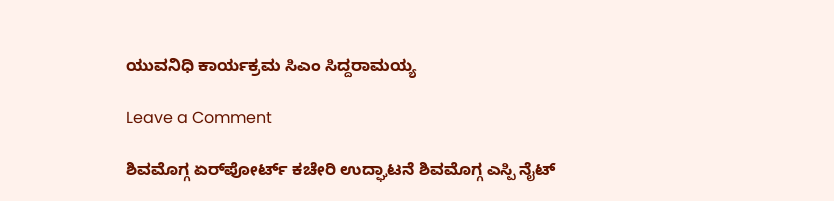ಯುವನಿಧಿ ಕಾರ್ಯಕ್ರಮ ಸಿಎಂ ಸಿದ್ದರಾಮಯ್ಯ

Leave a Comment

ಶಿವಮೊಗ್ಗ ಏರ್‌ಪೋರ್ಟ್ ಕಚೇರಿ ಉದ್ಘಾಟನೆ ಶಿವಮೊಗ್ಗ ಎಸ್ಪಿ ನೈಟ್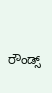ರೌಂಡ್ಸ್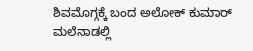ಶಿವಮೊಗ್ಗಕ್ಕೆ ಬಂದ ಅಲೋಕ್ ಕುಮಾರ್ ಮಲೆನಾಡಲ್ಲಿ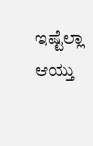ಇಷ್ಟೆಲ್ಲಾ ಆಯ್ತು